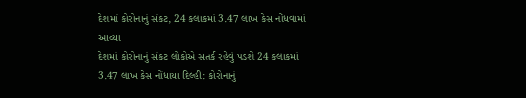દેશમાં કોરોનાનું સંકટ, 24 કલાકમાં 3.47 લાખ કેસ નોંધવામાં આવ્યા
દેશમાં કોરોનાનું સંકટ લોકોએ સતર્ક રહેવું પડશે 24 કલાકમાં 3.47 લાખ કેસ નોંધાયા દિલ્હી: કોરોનાનું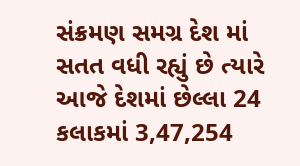સંક્રમણ સમગ્ર દેશ માં સતત વધી રહ્યું છે ત્યારે આજે દેશમાં છેલ્લા 24 કલાકમાં 3,47,254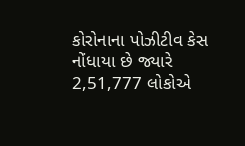કોરોનાના પોઝીટીવ કેસ નોંધાયા છે જ્યારે 2,51,777 લોકોએ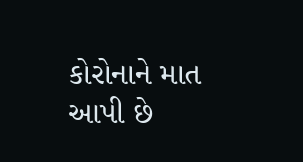કોરોનાને માત આપી છે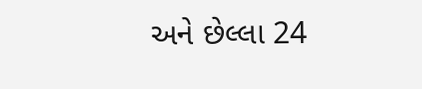અને છેલ્લા 24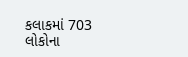કલાકમાં 703 લોકોના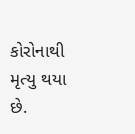કોરોનાથી મૃત્યુ થયા છે.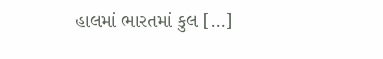હાલમાં ભારતમાં કુલ […]